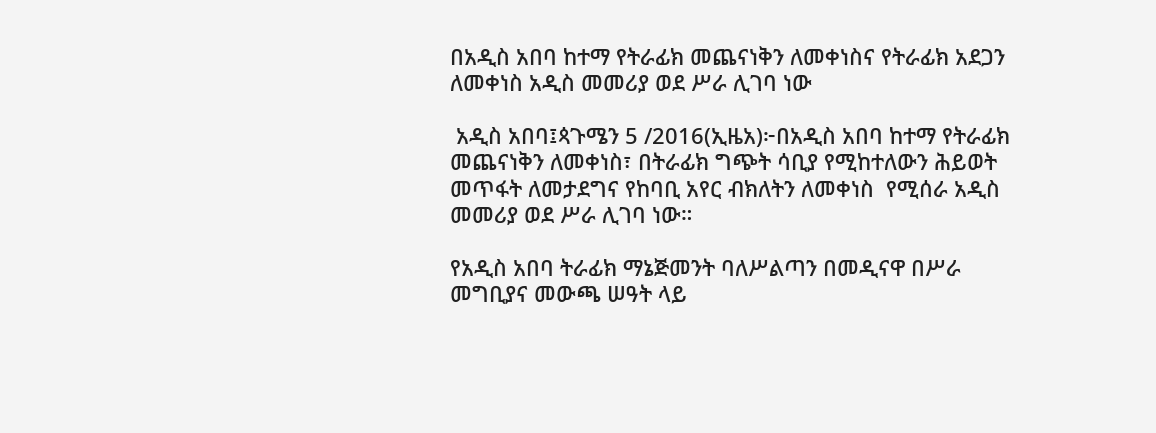በአዲስ አበባ ከተማ የትራፊክ መጨናነቅን ለመቀነስና የትራፊክ አደጋን ለመቀነስ አዲስ መመሪያ ወደ ሥራ ሊገባ ነው

 አዲስ አበባ፤ጳጉሜን 5 /2016(ኢዜአ)፦በአዲስ አበባ ከተማ የትራፊክ መጨናነቅን ለመቀነስ፣ በትራፊክ ግጭት ሳቢያ የሚከተለውን ሕይወት መጥፋት ለመታደግና የከባቢ አየር ብክለትን ለመቀነስ  የሚሰራ አዲስ መመሪያ ወደ ሥራ ሊገባ ነው።

የአዲስ አበባ ትራፊክ ማኔጅመንት ባለሥልጣን በመዲናዋ በሥራ መግቢያና መውጫ ሠዓት ላይ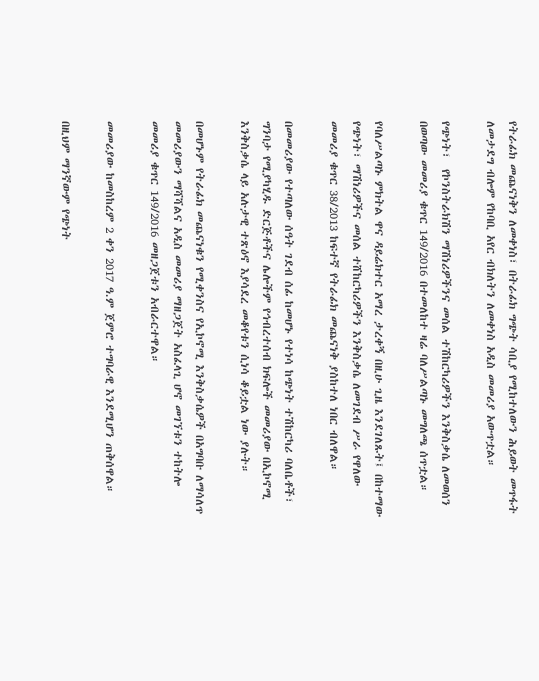የትራፊክ መጨናነቅን ለመቀነስ፣ በትራፊክ ግጭት ሳቢያ የሚከተለውን ሕይወት መጥፋት ለመታደግ ብሎም የከባቢ አየር ብክለትን ለመቀነስ አዲስ መመሪያ አውጥቷል።

የጭነት፣  የኮንስትራክሽን ማሽነሪዎችንና መሰል ተሽከርካሪዎችን እንቅስቃሴ ለመወሰን በወጣው መመሪያ ቁጥር 149/2016 በተመለከተ ዛሬ ባለሥልጣኑ መግለጫ ሰጥቷል።

የባለሥልጣኑ ምክትል ዋና ዳይሬክተር አማረ ታረቀኝ በዚሁ ጊዜ እንደገለጹት፤ በከተማው የጭነት፣ ማሽነሪዎችና መሰል ተሸከርካሪዎችን እንቅስቃሴ ለመገደብ ሥራ የዋለው መመሪያ ቁጥር 38/2013 ከፍተኛ የትራፊክ መጨናነቅ ያስከተለ ነበር ብለዋል።

በመመሪያው የተጣለው ሰዓት ገደብ ሰፊ ከመሆኑ የተነሳ ከጭነት ተሽከርካሪ ባለቤቶች፣ ግንባታ የሚያካሂዱ ድርጅቶችና ሌሎችም የኅብረተሰብ ክፍሎች መመሪያው በኢኮኖሚ እንቅስቃሴ ላይ አሉታዊ ተጽዕኖ እያሳደረ መቆየቱን ሲነሳ ቆይቷል ነው ያሉት።

በመሆኑም የትራፊክ መጨናነቁን የሚቀንስና የኢኮኖሚ እንቅስቃሴዎች በአግባቡ ለማሳለጥ መመሪያውን ማሻሻልና አዲስ መመሪያ ማዘጋጀት አስፈላጊ ሆኖ መገኘቱን ተከትሎ መመሪያ ቁጥር 149/2016 መዘጋጀቱን አብራርተዋል።

መመሪያው ከመስከረም 2 ቀን 2017 ዓ.ም ጀምሮ ተግባራዊ እንደሚሆን ጠቅሰዋል።

በዚህም ማንኛውም የጭነት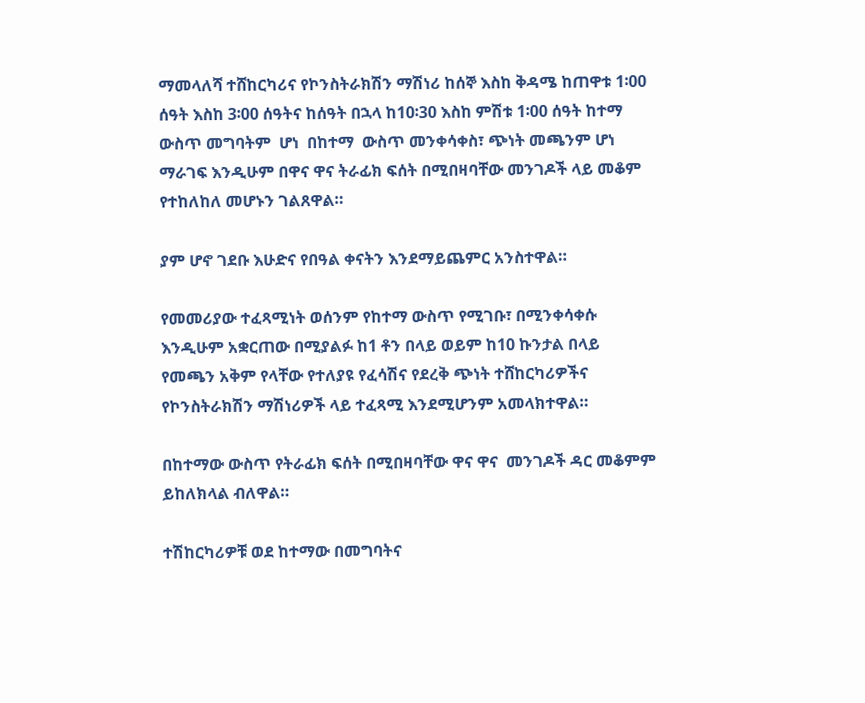ማመላለሻ ተሸከርካሪና የኮንስትራክሽን ማሽነሪ ከሰኞ እስከ ቅዳሜ ከጠዋቱ 1፡00 ሰዓት እስከ 3፡00 ሰዓትና ከሰዓት በኋላ ከ10፡30 እስከ ምሽቱ 1፡00 ሰዓት ከተማ ውስጥ መግባትም  ሆነ  በከተማ  ውስጥ መንቀሳቀስ፣ ጭነት መጫንም ሆነ ማራገፍ እንዲሁም በዋና ዋና ትራፊክ ፍሰት በሚበዛባቸው መንገዶች ላይ መቆም የተከለከለ መሆኑን ገልጸዋል።

ያም ሆኖ ገደቡ እሁድና የበዓል ቀናትን እንደማይጨምር አንስተዋል።

የመመሪያው ተፈጻሚነት ወሰንም የከተማ ውስጥ የሚገቡ፣ በሚንቀሳቀሱ እንዲሁም አቋርጠው በሚያልፉ ከ1 ቶን በላይ ወይም ከ10 ኩንታል በላይ የመጫን አቅም የላቸው የተለያዩ የፈሳሽና የደረቅ ጭነት ተሸከርካሪዎችና የኮንስትራክሽን ማሽነሪዎች ላይ ተፈጻሚ እንደሚሆንም አመላክተዋል።

በከተማው ውስጥ የትራፊክ ፍሰት በሚበዛባቸው ዋና ዋና  መንገዶች ዳር መቆምም ይከለክላል ብለዋል።

ተሽከርካሪዎቹ ወደ ከተማው በመግባትና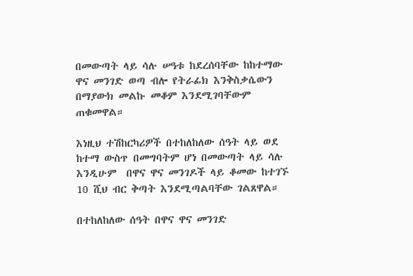በመውጣት ላይ ሳሉ ሠዓቱ ከደረሰባቸው ከከተማው ዋና መንገድ ወጣ ብሎ የትራፊክ እንቅስቃሴውን በማያውክ መልኩ መቆም እንደሚገባቸውም ጠቁመዋል።

እነዚህ ተሽከርካሪዎች በተከለከለው ሰዓት ላይ ወደ ከተማ ውስጥ በመግባትም ሆነ በመውጣት ላይ ሳሉ  እንዲሁም  በዋና ዋና መንገዶች ላይ ቆመው ከተገኙ 10 ሺህ ብር ቅጣት እንደሚጣልባቸው ገልጸዋል።

በተከለከለው ሰዓት በዋና ዋና መንገድ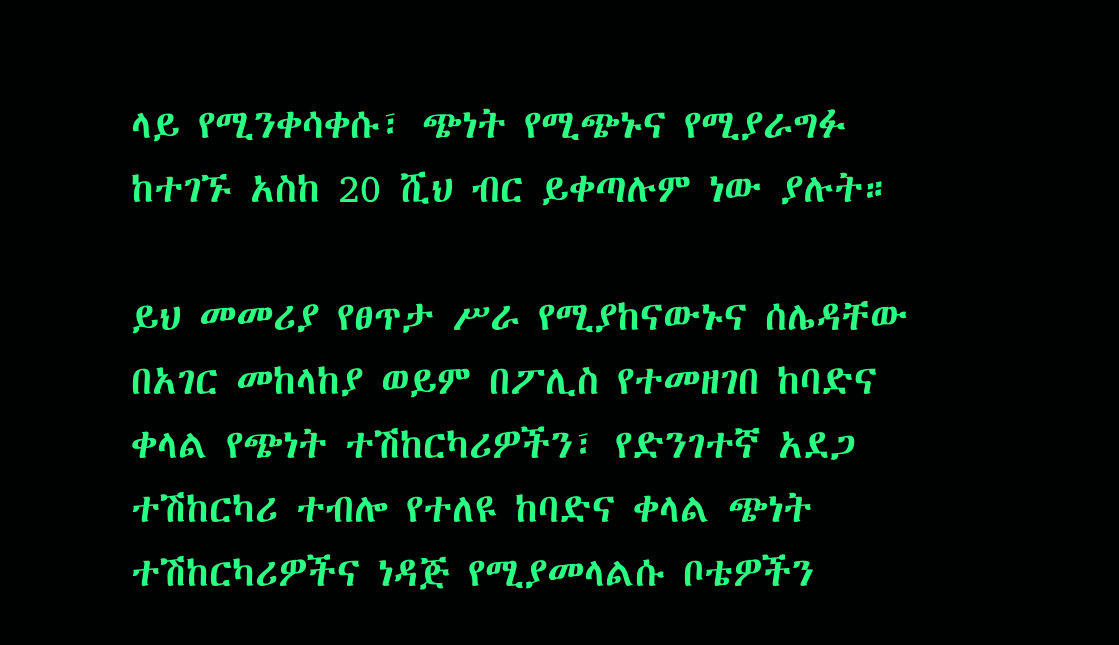ላይ የሚንቀሳቀሱ፣ ጭነት የሚጭኑና የሚያራግፉ ከተገኙ አስከ 20 ሺህ ብር ይቀጣሉም ነው ያሉት።

ይህ መመሪያ የፀጥታ ሥራ የሚያከናውኑና ሰሌዳቸው በአገር መከላከያ ወይም በፖሊስ የተመዘገበ ከባድና ቀላል የጭነት ተሽከርካሪዎችን፣ የድንገተኛ አደጋ ተሽከርካሪ ተብሎ የተለዩ ከባድና ቀላል ጭነት ተሽከርካሪዎችና ነዳጅ የሚያመላልሱ ቦቴዎችን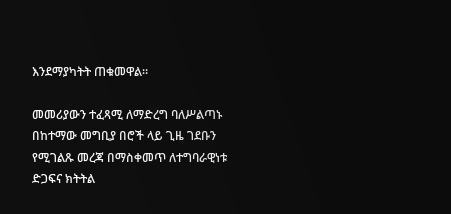እንደማያካትት ጠቁመዋል።

መመሪያውን ተፈጻሚ ለማድረግ ባለሥልጣኑ በከተማው መግቢያ በሮች ላይ ጊዜ ገደቡን የሚገልጹ መረጃ በማስቀመጥ ለተግባራዊነቱ ድጋፍና ክትትል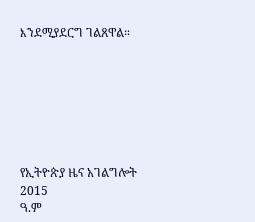እንደሚያደርግ ገልጸዋል።







የኢትዮጵያ ዜና አገልግሎት
2015
ዓ.ም